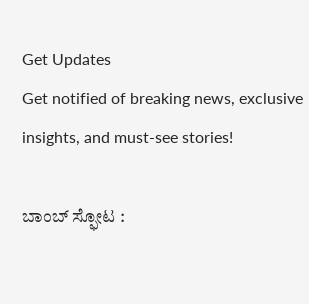Get Updates
Get notified of breaking news, exclusive insights, and must-see stories!

ಬಾಂಬ್‌ ಸ್ಫೋಟ :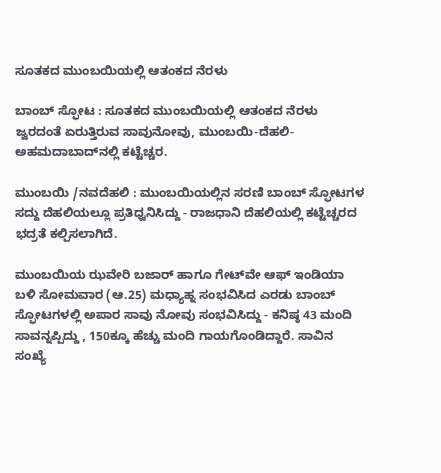ಸೂತಕದ ಮುಂಬಯಿಯಲ್ಲಿ ಆತಂಕದ ನೆರಳು

ಬಾಂಬ್‌ ಸ್ಫೋಟ : ಸೂತಕದ ಮುಂಬಯಿಯಲ್ಲಿ ಆತಂಕದ ನೆರಳು
ಜ್ವರದಂತೆ ಏರುತ್ತಿರುವ ಸಾವುನೋವು, ಮುಂಬಯಿ-ದೆಹಲಿ-ಅಹಮದಾಬಾದ್‌ನಲ್ಲಿ ಕಟ್ಟೆಚ್ಚರ.

ಮುಂಬಯಿ /ನವದೆಹಲಿ : ಮುಂಬಯಿಯಲ್ಲಿನ ಸರಣಿ ಬಾಂಬ್‌ ಸ್ಫೋಟಗಳ ಸದ್ದು ದೆಹಲಿಯಲ್ಲೂ ಪ್ರತಿಧ್ವನಿಸಿದ್ದು - ರಾಜಧಾನಿ ದೆಹಲಿಯಲ್ಲಿ ಕಟ್ಟೆಚ್ಚರದ ಭದ್ರತೆ ಕಲ್ಪಿಸಲಾಗಿದೆ.

ಮುಂಬಯಿಯ ಝವೇರಿ ಬಜಾರ್‌ ಹಾಗೂ ಗೇಟ್‌ವೇ ಆಫ್‌ ಇಂಡಿಯಾ ಬಳಿ ಸೋಮವಾರ (ಆ.25) ಮಧ್ಯಾಹ್ನ ಸಂಭವಿಸಿದ ಎರಡು ಬಾಂಬ್‌ ಸ್ಫೋಟಗಳಲ್ಲಿ ಅಪಾರ ಸಾವು ನೋವು ಸಂಭವಿಸಿದ್ದು - ಕನಿಷ್ಠ 43 ಮಂದಿ ಸಾವನ್ನಪ್ಪಿದ್ದು , 150ಕ್ಕೂ ಹೆಚ್ಚು ಮಂದಿ ಗಾಯಗೊಂಡಿದ್ದಾರೆ. ಸಾವಿನ ಸಂಖ್ಯೆ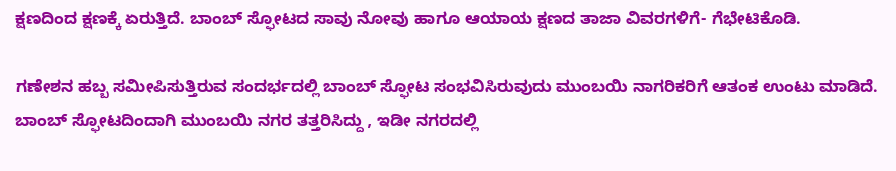ಕ್ಷಣದಿಂದ ಕ್ಷಣಕ್ಕೆ ಏರುತ್ತಿದೆ. ಬಾಂಬ್‌ ಸ್ಫೋಟದ ಸಾವು ನೋವು ಹಾಗೂ ಆಯಾಯ ಕ್ಷಣದ ತಾಜಾ ವಿವರಗಳಿಗೆ- ಗೆಭೇಟಿಕೊಡಿ.

ಗಣೇಶನ ಹಬ್ಬ ಸಮೀಪಿಸುತ್ತಿರುವ ಸಂದರ್ಭದಲ್ಲಿ ಬಾಂಬ್‌ ಸ್ಫೋಟ ಸಂಭವಿಸಿರುವುದು ಮುಂಬಯಿ ನಾಗರಿಕರಿಗೆ ಆತಂಕ ಉಂಟು ಮಾಡಿದೆ. ಬಾಂಬ್‌ ಸ್ಫೋಟದಿಂದಾಗಿ ಮುಂಬಯಿ ನಗರ ತತ್ತರಿಸಿದ್ದು , ಇಡೀ ನಗರದಲ್ಲಿ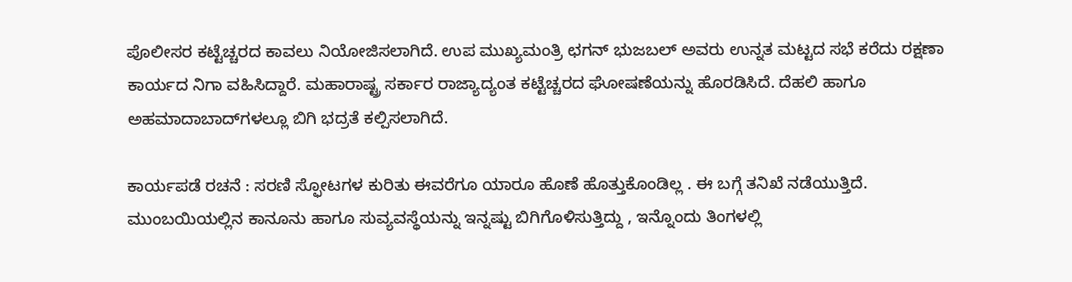ಪೊಲೀಸರ ಕಟ್ಟೆಚ್ಚರದ ಕಾವಲು ನಿಯೋಜಿಸಲಾಗಿದೆ. ಉಪ ಮುಖ್ಯಮಂತ್ರಿ ಛಗನ್‌ ಭುಜಬಲ್‌ ಅವರು ಉನ್ನತ ಮಟ್ಟದ ಸಭೆ ಕರೆದು ರಕ್ಷಣಾ ಕಾರ್ಯದ ನಿಗಾ ವಹಿಸಿದ್ದಾರೆ. ಮಹಾರಾಷ್ಟ್ರ ಸರ್ಕಾರ ರಾಜ್ಯಾದ್ಯಂತ ಕಟ್ಟೆಚ್ಚರದ ಘೋಷಣೆಯನ್ನು ಹೊರಡಿಸಿದೆ. ದೆಹಲಿ ಹಾಗೂ ಅಹಮಾದಾಬಾದ್‌ಗಳಲ್ಲೂ ಬಿಗಿ ಭದ್ರತೆ ಕಲ್ಪಿಸಲಾಗಿದೆ.

ಕಾರ್ಯಪಡೆ ರಚನೆ : ಸರಣಿ ಸ್ಫೋಟಗಳ ಕುರಿತು ಈವರೆಗೂ ಯಾರೂ ಹೊಣೆ ಹೊತ್ತುಕೊಂಡಿಲ್ಲ . ಈ ಬಗ್ಗೆ ತನಿಖೆ ನಡೆಯುತ್ತಿದೆ. ಮುಂಬಯಿಯಲ್ಲಿನ ಕಾನೂನು ಹಾಗೂ ಸುವ್ಯವಸ್ಥೆಯನ್ನು ಇನ್ನಷ್ಟು ಬಿಗಿಗೊಳಿಸುತ್ತಿದ್ದು , ಇನ್ನೊಂದು ತಿಂಗಳಲ್ಲಿ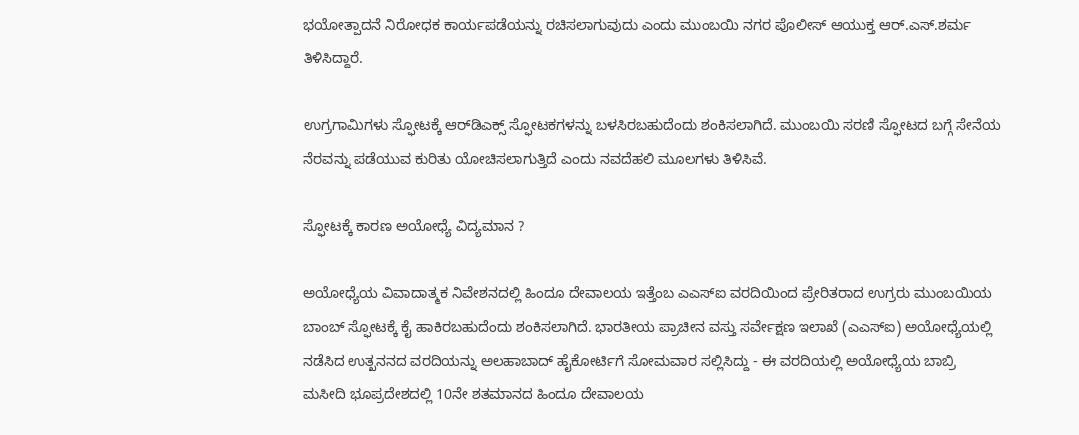ಭಯೋತ್ಪಾದನೆ ನಿರೋಧಕ ಕಾರ್ಯಪಡೆಯನ್ನು ರಚಿಸಲಾಗುವುದು ಎಂದು ಮುಂಬಯಿ ನಗರ ಪೊಲೀಸ್‌ ಆಯುಕ್ತ ಆರ್‌.ಎಸ್‌.ಶರ್ಮ ತಿಳಿಸಿದ್ದಾರೆ.

ಉಗ್ರಗಾಮಿಗಳು ಸ್ಫೋಟಕ್ಕೆ ಆರ್‌ಡಿಎಕ್ಸ್‌ ಸ್ಫೋಟಕಗಳನ್ನು ಬಳಸಿರಬಹುದೆಂದು ಶಂಕಿಸಲಾಗಿದೆ. ಮುಂಬಯಿ ಸರಣಿ ಸ್ಫೋಟದ ಬಗ್ಗೆ ಸೇನೆಯ ನೆರವನ್ನು ಪಡೆಯುವ ಕುರಿತು ಯೋಚಿಸಲಾಗುತ್ತಿದೆ ಎಂದು ನವದೆಹಲಿ ಮೂಲಗಳು ತಿಳಿಸಿವೆ.

ಸ್ಫೋಟಕ್ಕೆ ಕಾರಣ ಅಯೋಧ್ಯೆ ವಿದ್ಯಮಾನ ?

ಅಯೋಧ್ಯೆಯ ವಿವಾದಾತ್ಮಕ ನಿವೇಶನದಲ್ಲಿ ಹಿಂದೂ ದೇವಾಲಯ ಇತ್ತೆಂಬ ಎಎಸ್‌ಐ ವರದಿಯಿಂದ ಪ್ರೇರಿತರಾದ ಉಗ್ರರು ಮುಂಬಯಿಯ ಬಾಂಬ್‌ ಸ್ಫೋಟಕ್ಕೆ ಕೈ ಹಾಕಿರಬಹುದೆಂದು ಶಂಕಿಸಲಾಗಿದೆ. ಭಾರತೀಯ ಪ್ರಾಚೀನ ವಸ್ತು ಸರ್ವೇಕ್ಷಣ ಇಲಾಖೆ (ಎಎಸ್‌ಐ) ಅಯೋಧ್ಯೆಯಲ್ಲಿ ನಡೆಸಿದ ಉತ್ಖನನದ ವರದಿಯನ್ನು ಅಲಹಾಬಾದ್‌ ಹೈಕೋರ್ಟಿಗೆ ಸೋಮವಾರ ಸಲ್ಲಿಸಿದ್ದು - ಈ ವರದಿಯಲ್ಲಿ ಅಯೋಧ್ಯೆಯ ಬಾಬ್ರಿ ಮಸೀದಿ ಭೂಪ್ರದೇಶದಲ್ಲಿ 10ನೇ ಶತಮಾನದ ಹಿಂದೂ ದೇವಾಲಯ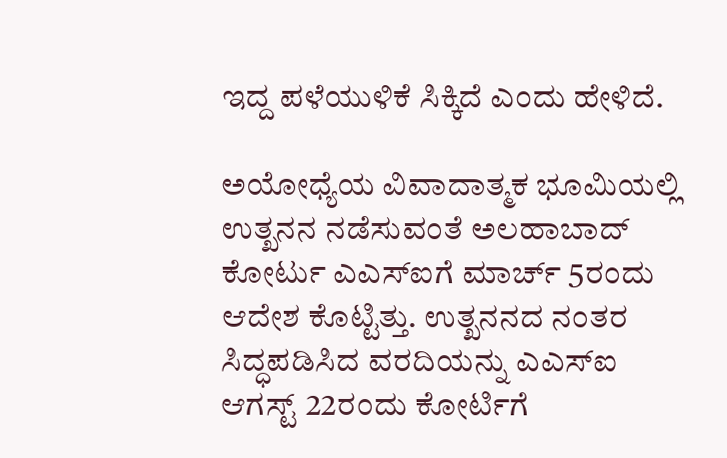ಇದ್ದ ಪಳೆಯುಳಿಕೆ ಸಿಕ್ಕಿದೆ ಎಂದು ಹೇಳಿದೆ.

ಅಯೋಧ್ಯೆಯ ವಿವಾದಾತ್ಮಕ ಭೂಮಿಯಲ್ಲಿ ಉತ್ಖನನ ನಡೆಸುವಂತೆ ಅಲಹಾಬಾದ್‌ ಕೋರ್ಟು ಎಎಸ್‌ಐಗೆ ಮಾರ್ಚ್‌ 5ರಂದು ಆದೇಶ ಕೊಟ್ಟಿತ್ತು. ಉತ್ಖನನದ ನಂತರ ಸಿದ್ಧಪಡಿಸಿದ ವರದಿಯನ್ನು ಎಎಸ್‌ಐ ಆಗಸ್ಟ್‌ 22ರಂದು ಕೋರ್ಟಿಗೆ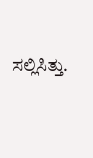ಸಲ್ಲಿಸಿತ್ತು.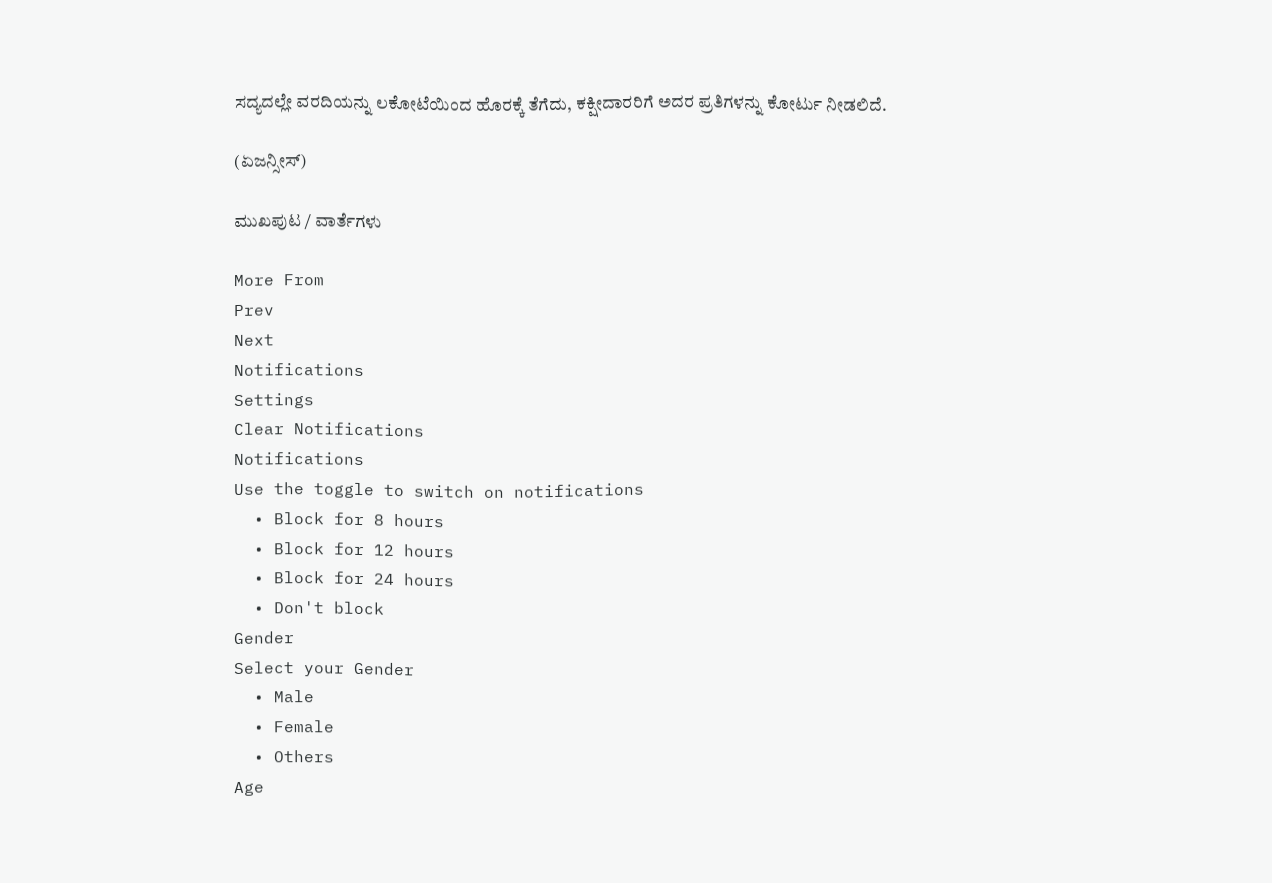ಸದ್ಯದಲ್ಲೇ ವರದಿಯನ್ನು ಲಕೋಟೆಯಿಂದ ಹೊರಕ್ಕೆ ತೆಗೆದು, ಕಕ್ಷೀದಾರರಿಗೆ ಅದರ ಪ್ರತಿಗಳನ್ನು ಕೋರ್ಟು ನೀಡಲಿದೆ.

(ಏಜನ್ಸೀಸ್‌)

ಮುಖಪುಟ / ವಾರ್ತೆಗಳು

More From
Prev
Next
Notifications
Settings
Clear Notifications
Notifications
Use the toggle to switch on notifications
  • Block for 8 hours
  • Block for 12 hours
  • Block for 24 hours
  • Don't block
Gender
Select your Gender
  • Male
  • Female
  • Others
Age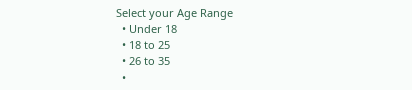Select your Age Range
  • Under 18
  • 18 to 25
  • 26 to 35
  •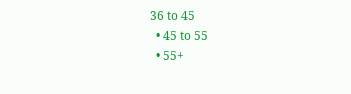36 to 45
  • 45 to 55
  • 55+